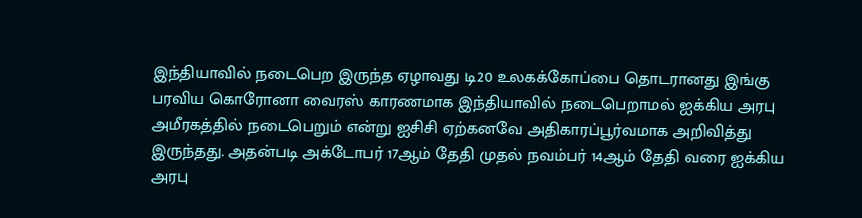இந்தியாவில் நடைபெற இருந்த ஏழாவது டி20 உலகக்கோப்பை தொடரானது இங்கு பரவிய கொரோனா வைரஸ் காரணமாக இந்தியாவில் நடைபெறாமல் ஐக்கிய அரபு அமீரகத்தில் நடைபெறும் என்று ஐசிசி ஏற்கனவே அதிகாரப்பூர்வமாக அறிவித்து இருந்தது. அதன்படி அக்டோபர் 17ஆம் தேதி முதல் நவம்பர் 14ஆம் தேதி வரை ஐக்கிய அரபு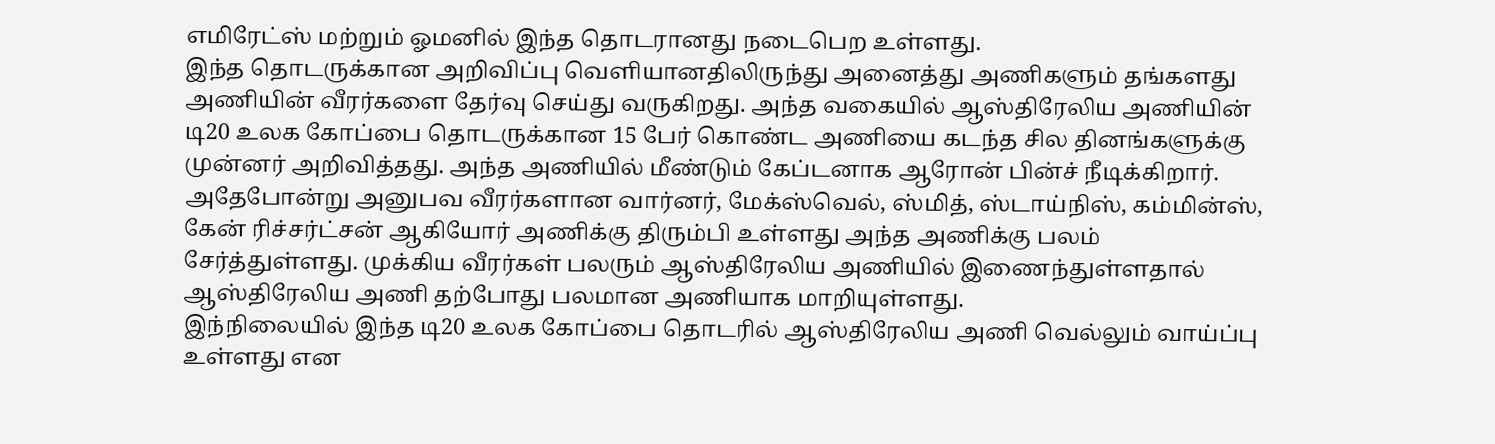எமிரேட்ஸ் மற்றும் ஓமனில் இந்த தொடரானது நடைபெற உள்ளது.
இந்த தொடருக்கான அறிவிப்பு வெளியானதிலிருந்து அனைத்து அணிகளும் தங்களது அணியின் வீரர்களை தேர்வு செய்து வருகிறது. அந்த வகையில் ஆஸ்திரேலிய அணியின் டி20 உலக கோப்பை தொடருக்கான 15 பேர் கொண்ட அணியை கடந்த சில தினங்களுக்கு முன்னர் அறிவித்தது. அந்த அணியில் மீண்டும் கேப்டனாக ஆரோன் பின்ச் நீடிக்கிறார்.
அதேபோன்று அனுபவ வீரர்களான வார்னர், மேக்ஸ்வெல், ஸ்மித், ஸ்டாய்நிஸ், கம்மின்ஸ், கேன் ரிச்சர்ட்சன் ஆகியோர் அணிக்கு திரும்பி உள்ளது அந்த அணிக்கு பலம் சேர்த்துள்ளது. முக்கிய வீரர்கள் பலரும் ஆஸ்திரேலிய அணியில் இணைந்துள்ளதால் ஆஸ்திரேலிய அணி தற்போது பலமான அணியாக மாறியுள்ளது.
இந்நிலையில் இந்த டி20 உலக கோப்பை தொடரில் ஆஸ்திரேலிய அணி வெல்லும் வாய்ப்பு உள்ளது என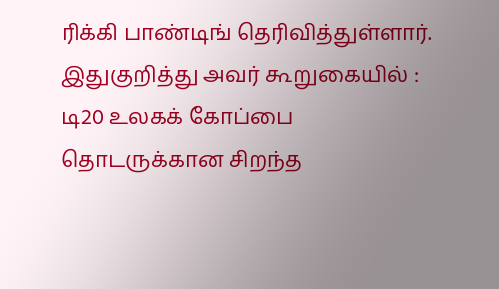ரிக்கி பாண்டிங் தெரிவித்துள்ளார். இதுகுறித்து அவர் கூறுகையில் : டி20 உலகக் கோப்பை தொடருக்கான சிறந்த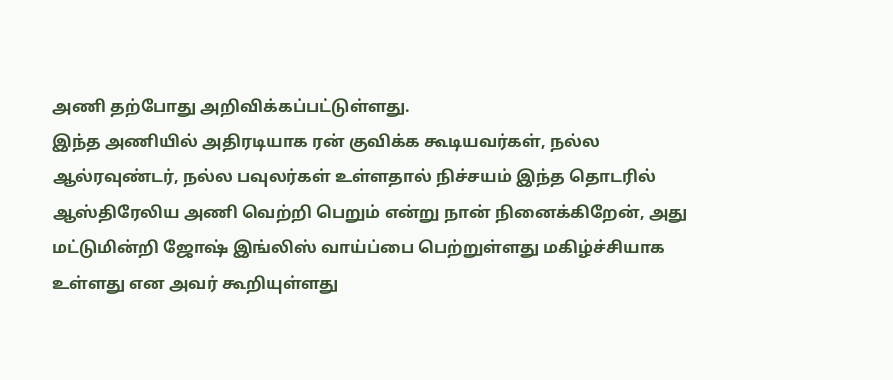அணி தற்போது அறிவிக்கப்பட்டுள்ளது.
இந்த அணியில் அதிரடியாக ரன் குவிக்க கூடியவர்கள், நல்ல ஆல்ரவுண்டர், நல்ல பவுலர்கள் உள்ளதால் நிச்சயம் இந்த தொடரில் ஆஸ்திரேலிய அணி வெற்றி பெறும் என்று நான் நினைக்கிறேன், அது மட்டுமின்றி ஜோஷ் இங்லிஸ் வாய்ப்பை பெற்றுள்ளது மகிழ்ச்சியாக உள்ளது என அவர் கூறியுள்ளது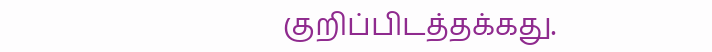குறிப்பிடத்தக்கது.